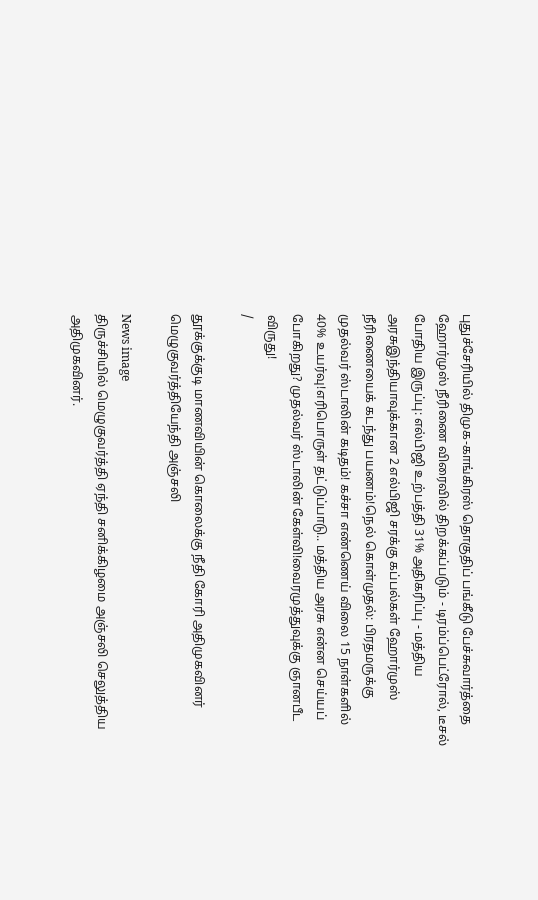புதுச்சேரியில் திமுக-காங்கிரஸ் தொகுதிப் பங்கீடு பேச்சுவார்த்தை ஹோர்முஸ் நீரிணை விரைவில் திறக்கப்படும் - டிரம்ப்பெட்ரோல், டீசல் போதிய இருப்பு: எல்பிஜி உற்பத்தி 31% அதிகரிப்பு - மத்திய அரசுஇந்தியாவுக்கான 2 எல்பிஜி சரக்கு கப்பல்கள் ஹோர்முஸ் நீரிணையைக் கடந்து பயணம்!நெல் கொள்முதல்: பிரதமருக்கு முதல்வர் ஸ்டாலின் கடிதம்! கச்சா எண்ணெய் விலை 15 நாள்களில் 40% உயர்வு!எரிபொருள் தட்டுப்பாடு.. மத்திய அரசு என்ன செய்யப் போகிறது? முதல்வர் ஸ்டாலின் கேள்வி!வைரமுத்துவுக்கு ஞானபீட விருது!
/

தூக்குக்குடி மாணவியின் கொலைக்கு நீதி கோரி அதிமுகவினர் மெழுகுவர்த்தியேந்தி அஞ்சலி

News image
திருச்சியில் மெழுகுவர்த்தி ஏந்தி சனிக்கிழமை அஞ்சலி செலுத்திய அதிமுகவினர்.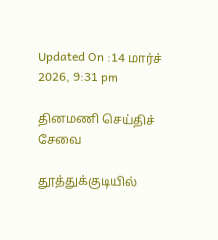Updated On :14 மார்ச் 2026, 9:31 pm

தினமணி செய்திச் சேவை

தூத்துக்குடியில்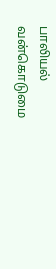பாலியல் வன்கொடுமை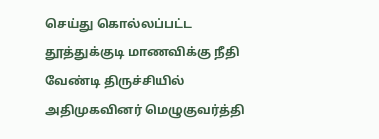செய்து கொல்லப்பட்ட தூத்துக்குடி மாணவிக்கு நீதி வேண்டி திருச்சியில் அதிமுகவினர் மெழுகுவர்த்தி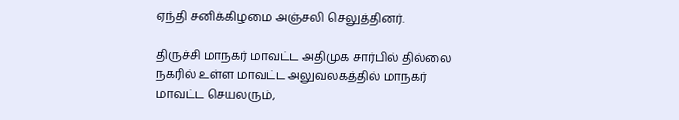ஏந்தி சனிக்கிழமை அஞ்சலி செலுத்தினர்.

திருச்சி மாநகர் மாவட்ட அதிமுக சார்பில் தில்லை நகரில் உள்ள மாவட்ட அலுவலகத்தில் மாநகர் மாவட்ட செயலரும்,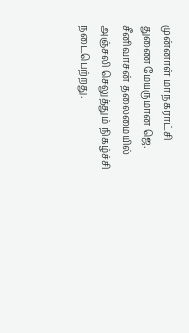முன்னாள் மாநகராட்சி துணை மேயருமான ஜெ. சீனிவாசன் தலைமையில் அஞ்சலி செலுத்தும் நிகழ்ச்சி நடைபெற்றது.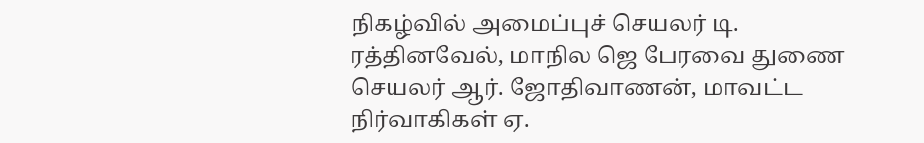நிகழ்வில் அமைப்புச் செயலர் டி. ரத்தினவேல், மாநில ஜெ பேரவை துணை செயலர் ஆர். ஜோதிவாணன், மாவட்ட நிர்வாகிகள் ஏ.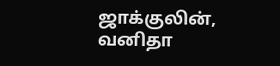ஜாக்குலின், வனிதா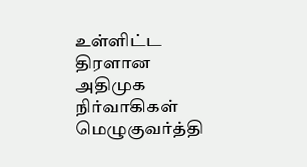உள்ளிட்ட திரளான அதிமுக நிர்வாகிகள் மெழுகுவர்த்தி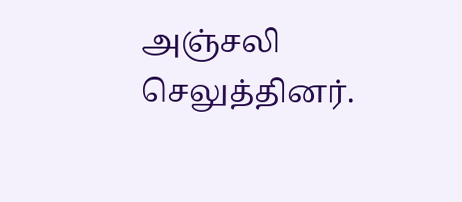அஞ்சலி செலுத்தினர்.